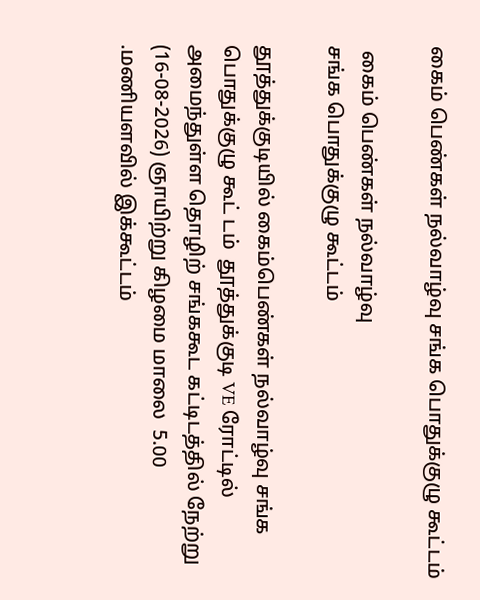கைம் பெண்கள் நல்வாழ்வு சங்க பொதுக்குழு கூட்டம்

 கைம் பெண்கள் நல்வாழ்வு
சங்க பொதுக்குழு கூட்டம்

தூத்துக்குடியில் கைம்பெண்கள் நல்வாழ்வு சங்க பொதுக்குழு கூட் டம்  தூத்துக்குடி VE ரோட்டில் அமைந்துள்ள தொழிற் சங்ககூட கட்டிடத்தில் நேற்று (16-08-2026) ஞாயிற்று கிழமை மாலை  5.00 .மணியளவில் இக்கூட்டம்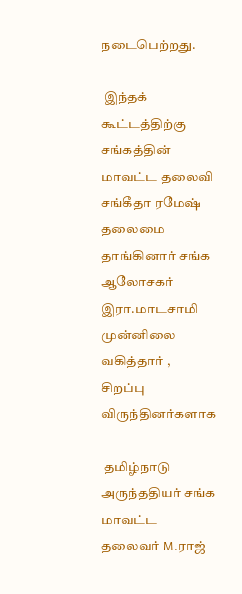நடைபெற்றது.

 இந்தக் கூட்டத்திற்கு சங்கத்தின் மாவட்ட தலைவி சங்கீதா ரமேஷ்  தலைமை தாங்கினார் சங்க ஆலோசகர் இரா.மாடசாமி முன்னிலை வகித்தார் , சிறப்பு விருந்தினர்களாக

 தமிழ்நாடு அருந்ததியர் சங்க மாவட்ட தலைவர் M.ராஜ்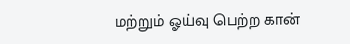மற்றும் ஓய்வு பெற்ற கான்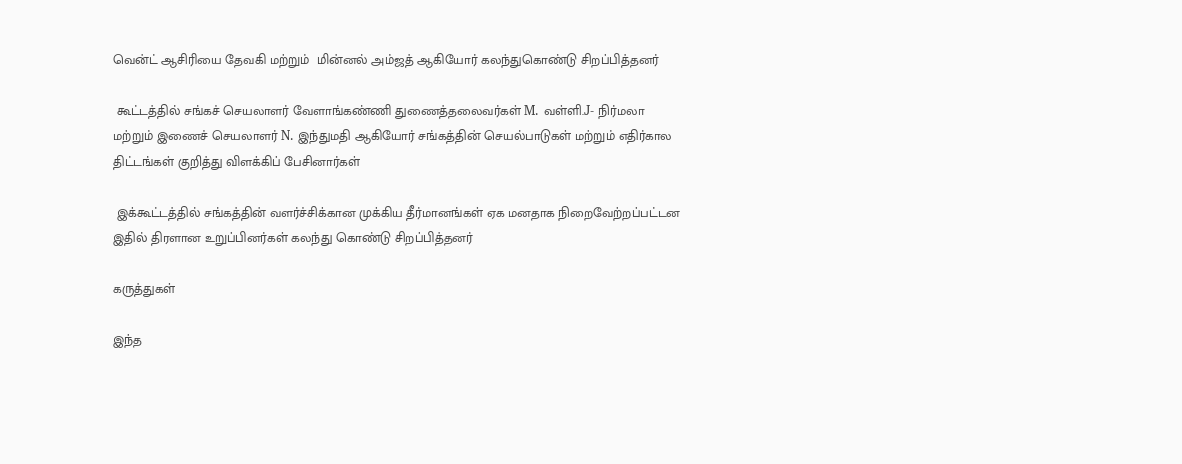வென்ட் ஆசிரியை தேவகி மற்றும்  மின்னல் அம்ஜத் ஆகியோர் கலந்துகொண்டு சிறப்பித்தனர்

 கூட்டத்தில் சங்கச் செயலாளர் வேளாங்கண்ணி துணைத்தலைவர்கள் M. வள்ளி.J- நிர்மலா மற்றும் இணைச் செயலாளர் N. இந்துமதி ஆகியோர் சங்கத்தின் செயல்பாடுகள் மற்றும் எதிர்கால திட்டங்கள் குறித்து விளக்கிப் பேசினார்கள்

 இக்கூட்டத்தில் சங்கத்தின் வளர்ச்சிக்கான முக்கிய தீர்மானங்கள் ஏக மனதாக நிறைவேற்றப்பட்டன இதில் திரளான உறுப்பினர்கள் கலந்து கொண்டு சிறப்பித்தனர்

கருத்துகள்

இந்த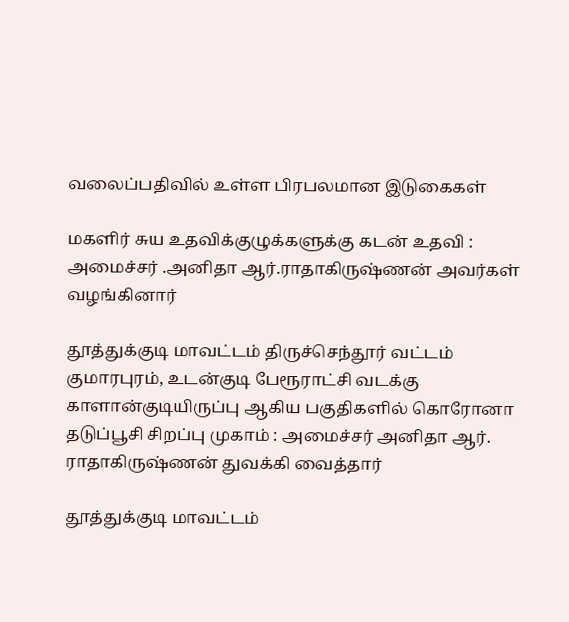வலைப்பதிவில் உள்ள பிரபலமான இடுகைகள்

மகளிர் சுய உதவிக்குழுக்களுக்கு கடன் உதவி : அமைச்சர் .அனிதா ஆர்.ராதாகிருஷ்ணன் அவர்கள் வழங்கினார்

தூத்துக்குடி மாவட்டம் திருச்செந்தூர் வட்டம் குமாரபுரம், உடன்குடி பேரூராட்சி வடக்கு காளான்குடியிருப்பு ஆகிய பகுதிகளில் கொரோனா தடுப்பூசி சிறப்பு முகாம் : அமைச்சர் அனிதா ஆர். ராதாகிருஷ்ணன் துவக்கி வைத்தார்

தூத்துக்குடி மாவட்டம்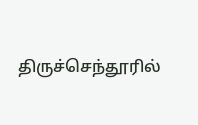திருச்செந்தூரில்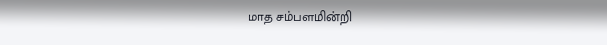மாத சம்பளமின்றி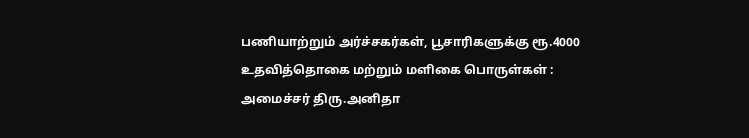பணியாற்றும் அர்ச்சகர்கள், பூசாரிகளுக்கு ரூ.4000 உதவித்தொகை மற்றும் மளிகை பொருள்கள் : அமைச்சர் திரு.அனிதா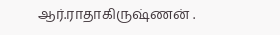ஆர்.ராதாகிருஷ்ணன் .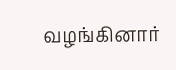வழங்கினார்